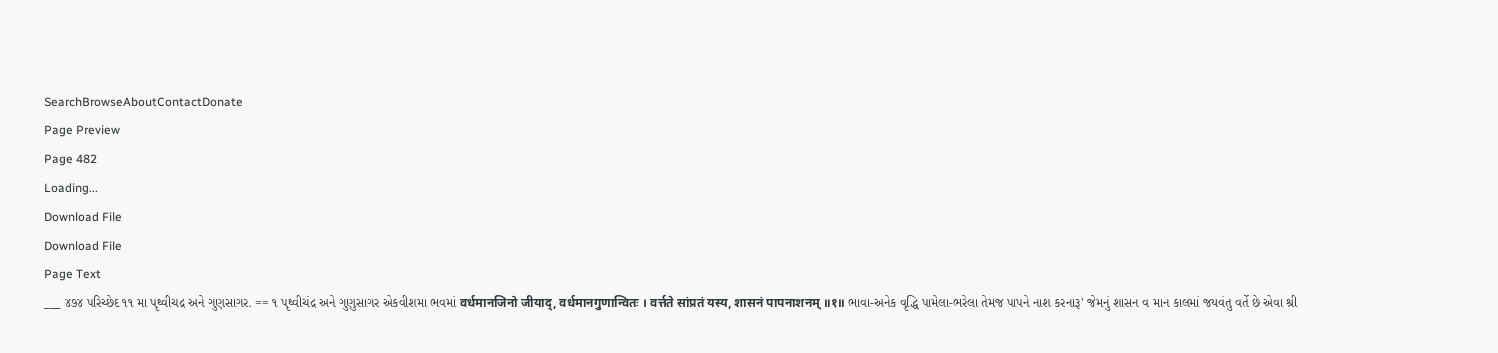SearchBrowseAboutContactDonate
Page Preview
Page 482
Loading...
Download File
Download File
Page Text
___ ૪૭૪ પરિચ્છેદ ૧૧ મા પૃથ્વીચદ્ર અને ગુણસાગર. == ૧ પૃથ્વીચંદ્ર અને ગુણુસાગર એકવીશમા ભવમાં वर्धमानजिनो जीयाद्, वर्धमानगुणान्वितः । वर्त्तते सांप्रतं यस्य, शासनं पापनाशनम् ॥१॥ ભાવા-અનેક વૃદ્ધિ પામેલા-ભરેલા તેમજ પાપને નાશ કરનારૂ' જેમનું શાસન વ માન કાલમાં જયવંતુ વર્તે છે એવા શ્રી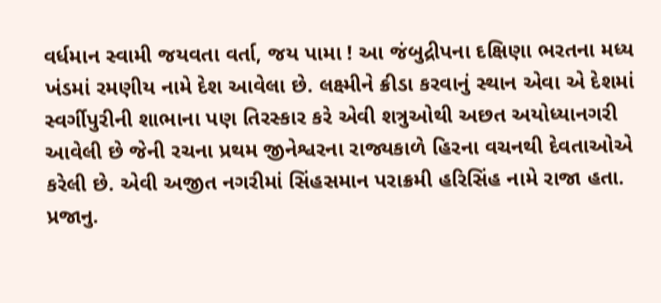વર્ધમાન સ્વામી જયવતા વર્તા, જય પામા ! આ જંબુદ્રીપના દક્ષિણા ભરતના મધ્ય ખંડમાં રમણીય નામે દેશ આવેલા છે. લક્ષ્મીને ક્રીડા કરવાનું સ્થાન એવા એ દેશમાં સ્વર્ગીપુરીની શાભાના પણ તિરસ્કાર કરે એવી શત્રુઓથી અછત અયોધ્યાનગરી આવેલી છે જેની રચના પ્રથમ જીનેશ્વરના રાજ્યકાળે હિરના વચનથી દેવતાઓએ કરેલી છે. એવી અજીત નગરીમાં સિંહસમાન પરાક્રમી હરિસિંહ નામે રાજા હતા. પ્રજાનુ.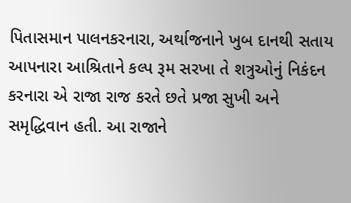પિતાસમાન પાલનકરનારા, અર્થાજનાને ખુબ દાનથી સતાય આપનારા આશ્રિતાને કલ્પ રૂમ સરખા તે શત્રુઓનું નિકંદન કરનારા એ રાજા રાજ કરતે છતે પ્રજા સુખી અને સમૃદ્ધિવાન હતી. આ રાજાને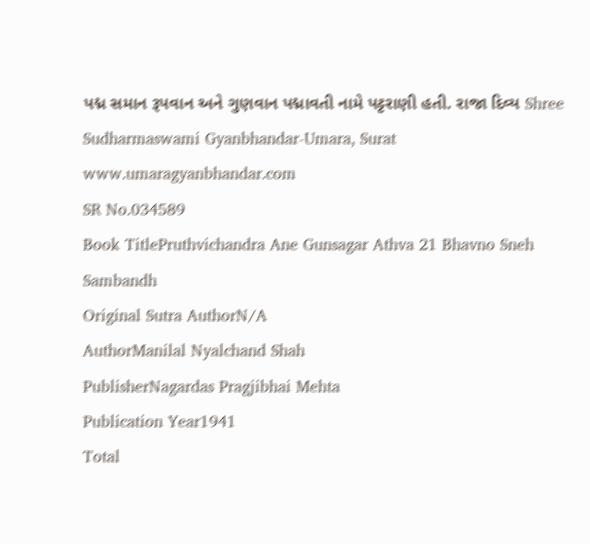પદ્મ સમાન રૂપવાન અને ગુણવાન પદ્માવતી નામે પટ્ટરાણી હતી. રાજા દિવ્ય Shree Sudharmaswami Gyanbhandar-Umara, Surat www.umaragyanbhandar.com
SR No.034589
Book TitlePruthvichandra Ane Gunsagar Athva 21 Bhavno Sneh Sambandh
Original Sutra AuthorN/A
AuthorManilal Nyalchand Shah
PublisherNagardas Pragjibhai Mehta
Publication Year1941
Total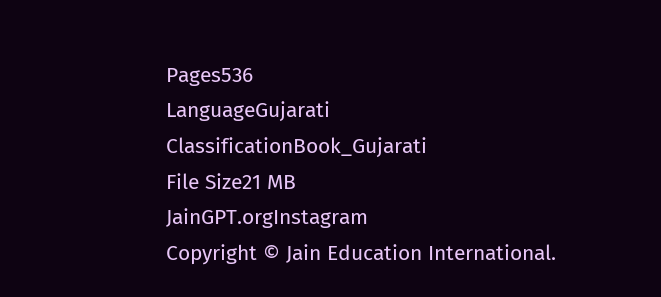Pages536
LanguageGujarati
ClassificationBook_Gujarati
File Size21 MB
JainGPT.orgInstagram
Copyright © Jain Education International.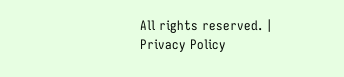All rights reserved. | Privacy Policy